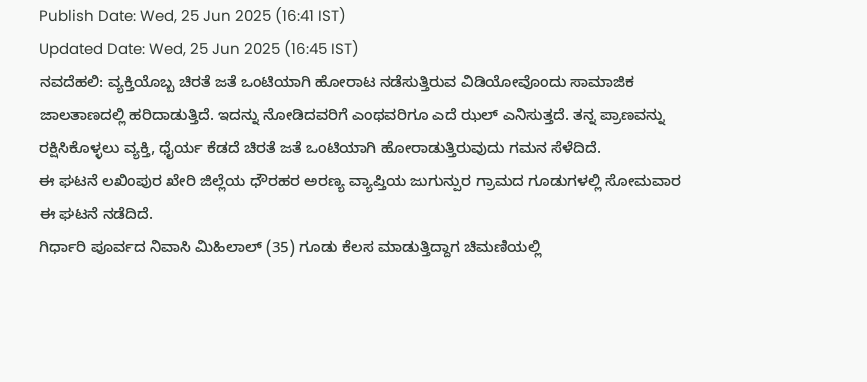Publish Date: Wed, 25 Jun 2025 (16:41 IST)
Updated Date: Wed, 25 Jun 2025 (16:45 IST)
ನವದೆಹಲಿ: ವ್ಯಕ್ತಿಯೊಬ್ಬ ಚಿರತೆ ಜತೆ ಒಂಟಿಯಾಗಿ ಹೋರಾಟ ನಡೆಸುತ್ತಿರುವ ವಿಡಿಯೋವೊಂದು ಸಾಮಾಜಿಕ ಜಾಲತಾಣದಲ್ಲಿ ಹರಿದಾಡುತ್ತಿದೆ. ಇದನ್ನು ನೋಡಿದವರಿಗೆ ಎಂಥವರಿಗೂ ಎದೆ ಝಲ್ ಎನಿಸುತ್ತದೆ. ತನ್ನ ಪ್ರಾಣವನ್ನು ರಕ್ಷಿಸಿಕೊಳ್ಳಲು ವ್ಯಕ್ತಿ, ಧೈರ್ಯ ಕೆಡದೆ ಚಿರತೆ ಜತೆ ಒಂಟಿಯಾಗಿ ಹೋರಾಡುತ್ತಿರುವುದು ಗಮನ ಸೆಳೆದಿದೆ.
ಈ ಘಟನೆ ಲಖಿಂಪುರ ಖೇರಿ ಜಿಲ್ಲೆಯ ಧೌರಹರ ಅರಣ್ಯ ವ್ಯಾಪ್ತಿಯ ಜುಗುನ್ಪುರ ಗ್ರಾಮದ ಗೂಡುಗಳಲ್ಲಿ ಸೋಮವಾರ ಈ ಘಟನೆ ನಡೆದಿದೆ.
ಗಿರ್ಧಾರಿ ಪೂರ್ವದ ನಿವಾಸಿ ಮಿಹಿಲಾಲ್ (35) ಗೂಡು ಕೆಲಸ ಮಾಡುತ್ತಿದ್ದಾಗ ಚಿಮಣಿಯಲ್ಲಿ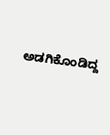ಅಡಗಿಕೊಂಡಿದ್ದ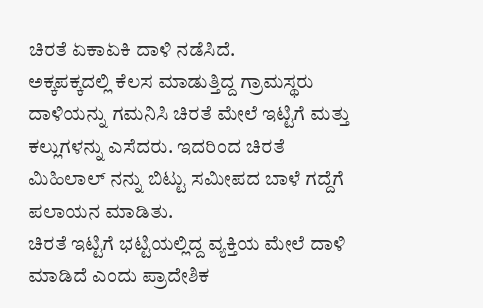ಚಿರತೆ ಏಕಾಏಕಿ ದಾಳಿ ನಡೆಸಿದೆ.
ಅಕ್ಕಪಕ್ಕದಲ್ಲಿ ಕೆಲಸ ಮಾಡುತ್ತಿದ್ದ ಗ್ರಾಮಸ್ಥರು ದಾಳಿಯನ್ನು ಗಮನಿಸಿ ಚಿರತೆ ಮೇಲೆ ಇಟ್ಟಿಗೆ ಮತ್ತು ಕಲ್ಲುಗಳನ್ನು ಎಸೆದರು. ಇದರಿಂದ ಚಿರತೆ ಮಿಹಿಲಾಲ್ ನನ್ನು ಬಿಟ್ಟು ಸಮೀಪದ ಬಾಳೆ ಗದ್ದೆಗೆ ಪಲಾಯನ ಮಾಡಿತು.
ಚಿರತೆ ಇಟ್ಟಿಗೆ ಭಟ್ಟಿಯಲ್ಲಿದ್ದ ವ್ಯಕ್ತಿಯ ಮೇಲೆ ದಾಳಿ ಮಾಡಿದೆ ಎಂದು ಪ್ರಾದೇಶಿಕ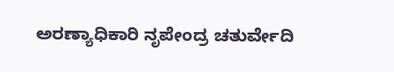ಅರಣ್ಯಾಧಿಕಾರಿ ನೃಪೇಂದ್ರ ಚತುರ್ವೇದಿ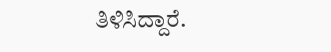ತಿಳಿಸಿದ್ದಾರೆ.